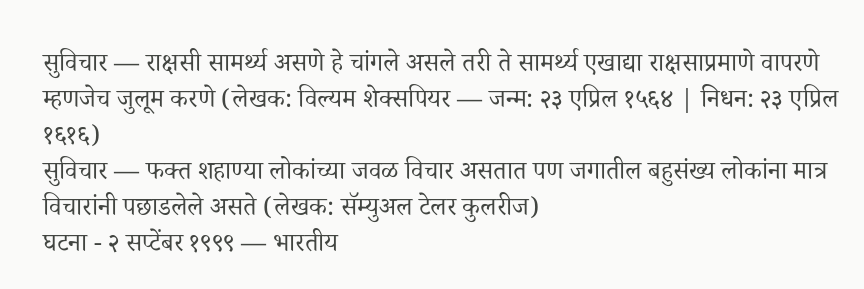सुविचार — राक्षसी सामर्थ्य असणे हे चांगले असले तरी ते सामर्थ्य एखाद्या राक्षसाप्रमाणे वापरणे म्हणजेच जुलूम करणे (लेखक: विल्यम शेक्सपियर — जन्म: २३ एप्रिल १५६४ | निधन: २३ एप्रिल १६१६)
सुविचार — फक्त शहाण्या लोकांच्या जवळ विचार असतात पण जगातील बहुसंख्य लोकांना मात्र विचारांनी पछाडलेले असते (लेखक: सॅम्युअल टेलर कुलरीज)
घटना - २ सप्टेंबर १९९९ — भारतीय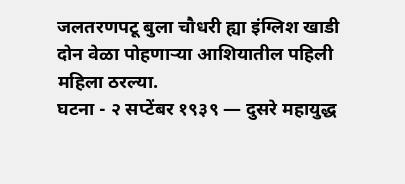जलतरणपटू बुला चौधरी ह्या इंग्लिश खाडी दोन वेळा पोहणाऱ्या आशियातील पहिली महिला ठरल्या.
घटना - २ सप्टेंबर १९३९ — दुसरे महायुद्ध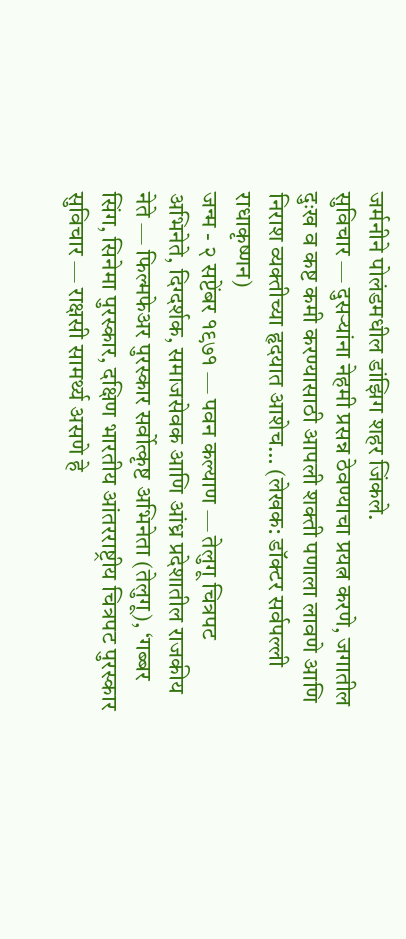जर्मनीने पोलंडमधील डांझिग शहर जिंकले.
सुविचार — दुसऱ्यांना नेहमी प्रसन्न ठेवण्याचा प्रयत्न करणे, जगातील दुःख व कष्ट कमी करण्यासाठी आपली शक्ती पणाला लावणे आणि निराश व्यक्तीच्या हृदयात आशेच… (लेखक: डॉक्टर सर्वपल्ली राधाकृष्णन)
जन्म - २ सप्टेंबर १९७१ — पवन कल्याण — तेलुगू चित्रपट अभिनेते, दिग्दर्शक, समाजसेवक आणि आंध्र प्रदेशातील राजकीय नेते — फिल्मफेअर पुरस्कार सर्वोत्कृष्ट अभिनेता (तेलुगू), ‘गब्बर सिंग, सिनेमा पुरस्कार, दक्षिण भारतीय आंतरराष्ट्रीय चित्रपट पुरस्कार
सुविचार — राक्षसी सामर्थ्य असणे हे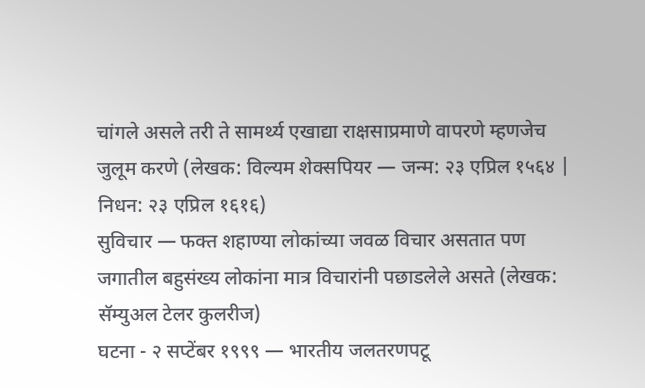चांगले असले तरी ते सामर्थ्य एखाद्या राक्षसाप्रमाणे वापरणे म्हणजेच जुलूम करणे (लेखक: विल्यम शेक्सपियर — जन्म: २३ एप्रिल १५६४ | निधन: २३ एप्रिल १६१६)
सुविचार — फक्त शहाण्या लोकांच्या जवळ विचार असतात पण जगातील बहुसंख्य लोकांना मात्र विचारांनी पछाडलेले असते (लेखक: सॅम्युअल टेलर कुलरीज)
घटना - २ सप्टेंबर १९९९ — भारतीय जलतरणपटू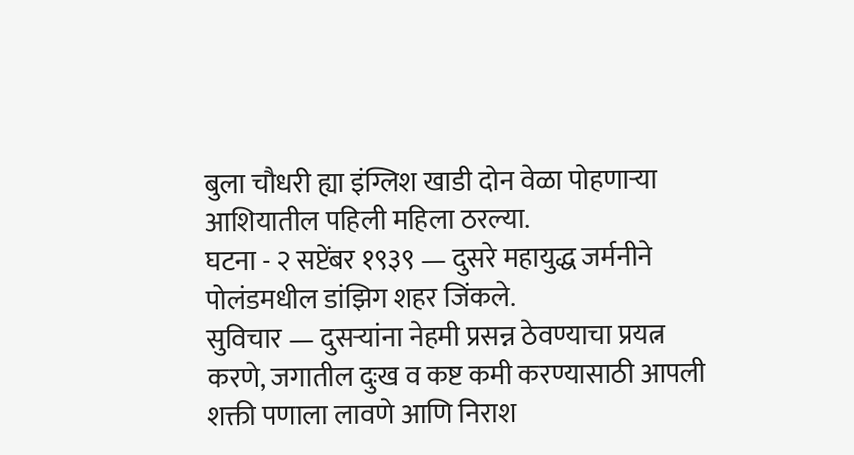बुला चौधरी ह्या इंग्लिश खाडी दोन वेळा पोहणाऱ्या आशियातील पहिली महिला ठरल्या.
घटना - २ सप्टेंबर १९३९ — दुसरे महायुद्ध जर्मनीने पोलंडमधील डांझिग शहर जिंकले.
सुविचार — दुसऱ्यांना नेहमी प्रसन्न ठेवण्याचा प्रयत्न करणे, जगातील दुःख व कष्ट कमी करण्यासाठी आपली शक्ती पणाला लावणे आणि निराश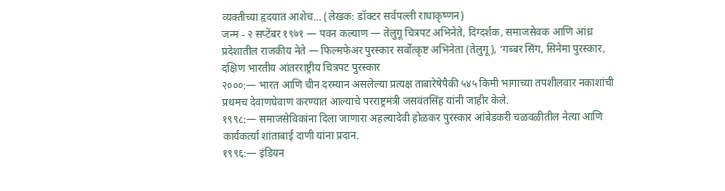व्यक्तीच्या हृदयात आशेच… (लेखक: डॉक्टर सर्वपल्ली राधाकृष्णन)
जन्म - २ सप्टेंबर १९७१ — पवन कल्याण — तेलुगू चित्रपट अभिनेते, दिग्दर्शक, समाजसेवक आणि आंध्र प्रदेशातील राजकीय नेते — फिल्मफेअर पुरस्कार सर्वोत्कृष्ट अभिनेता (तेलुगू), ‘गब्बर सिंग, सिनेमा पुरस्कार, दक्षिण भारतीय आंतरराष्ट्रीय चित्रपट पुरस्कार
२०००:— भारत आणि चीन दरम्यान असलेल्या प्रत्यक्ष ताबारेषेपैकी ५४५ किमी भागाच्या तपशीलवार नकाशांची प्रथमच देवाणघेवाण करण्यात आल्याचे परराष्ट्रमंत्री जसवंतसिंह यांनी जाहीर केले.
१९९८:— समाजसेविकांना दिला जाणारा अहल्यादेवी होळकर पुरस्कार आंबेडकरी चळवळीतील नेत्या आणि कार्यकर्त्या शांताबाई दाणी यांना प्रदान.
१९९६:— इंडियन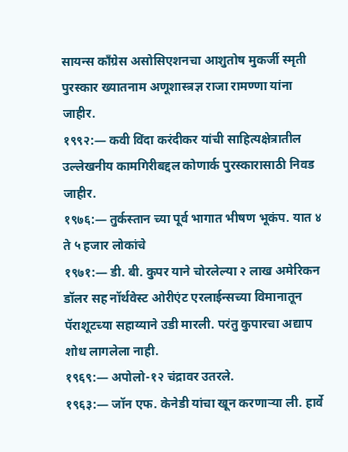सायन्स काँग्रेस असोसिएशनचा आशुतोष मुकर्जी स्मृती पुरस्कार ख्यातनाम अणूशास्त्रज्ञ राजा रामण्णा यांना जाहीर.
१९९२:— कवी विंदा करंदीकर यांची साहित्यक्षेत्रातील उल्लेखनीय कामगिरीबद्दल कोणार्क पुरस्कारासाठी निवड जाहीर.
१९७६:— तुर्कस्तान च्या पूर्व भागात भीषण भूकंप. यात ४ ते ५ हजार लोकांचे
१९७१:— डी. बी. कुपर याने चोरलेल्या २ लाख अमेरिकन डॉलर सह नॉर्थवेस्ट ओरीएंट एरलाईन्सच्या विमानातून पॅराशूटच्या सहाय्याने उडी मारली. परंतु कुपारचा अद्याप शोध लागलेला नाही.
१९६९:— अपोलो-१२ चंद्रावर उतरले.
१९६३:— जॉन एफ. केनेडी यांचा खून करणाऱ्या ली. हार्वे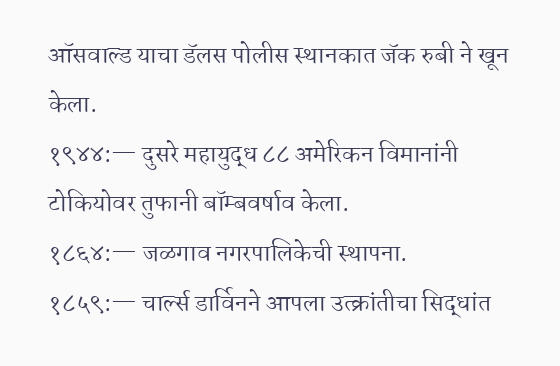ऑसवाल्ड याचा डॅलस पोलीस स्थानकात जॅक रुबी ने खून केला.
१९४४:— दुसरे महायुद्ध ८८ अमेरिकन विमानांनी टोकियोवर तुफानी बॉम्बवर्षाव केला.
१८६४:— जळगाव नगरपालिकेची स्थापना.
१८५९:— चार्ल्स डार्विनने आपला उत्क्रांतीचा सिद्धांत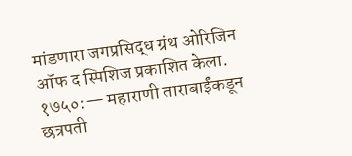मांडणारा जगप्रसिद्ध ग्रंथ ओरिजिन ऑफ द स्पिशिज प्रकाशित केला.
१७५०:— महाराणी ताराबाईंकडून छत्रपती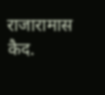राजारामास कैद.